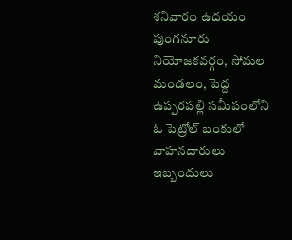శనివారం ఉదయం పుంగనూరు నియోజకవర్గం, సోమల మండలం, పెద్ద ఉప్పరపల్లి సమీపంలోని ఓ పెట్రోల్ బంకులో వాహనదారులు ఇబ్బందులు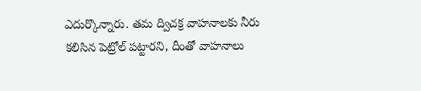ఎదుర్కొన్నారు. తమ ద్విచక్ర వాహనాలకు నీరు కలిసిన పెట్రోల్ పట్టారని, దీంతో వాహనాలు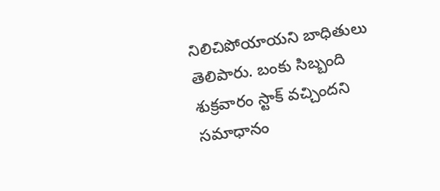నిలిచిపోయాయని బాధితులు తెలిపారు. బంకు సిబ్బంది శుక్రవారం స్టాక్ వచ్చిందని సమాధానం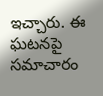ఇచ్చారు. ఈ ఘటనపై సమాచారం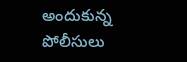అందుకున్న పోలీసులు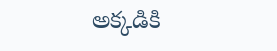అక్కడికి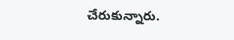చేరుకున్నారు.